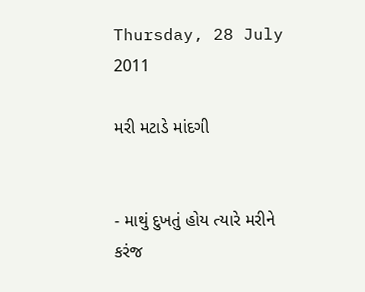Thursday, 28 July 2011

મરી મટાડે માંદગી


- માથું દુખતું હોય ત્યારે મરીને કરંજ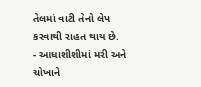તેલમાં વાટી તેનો લેપ કરવાથી રાહત થાય છે.
- આધાશીશીમાં મરી અને ચોખાને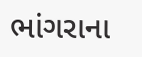ભાંગરાના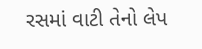રસમાં વાટી તેનો લેપ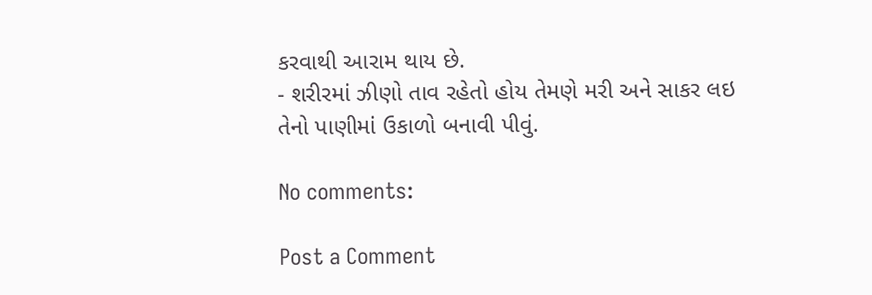કરવાથી આરામ થાય છે.
- શરીરમાં ઝીણો તાવ રહેતો હોય તેમણે મરી અને સાકર લઇ તેનો પાણીમાં ઉકાળો બનાવી પીવું.

No comments:

Post a Comment